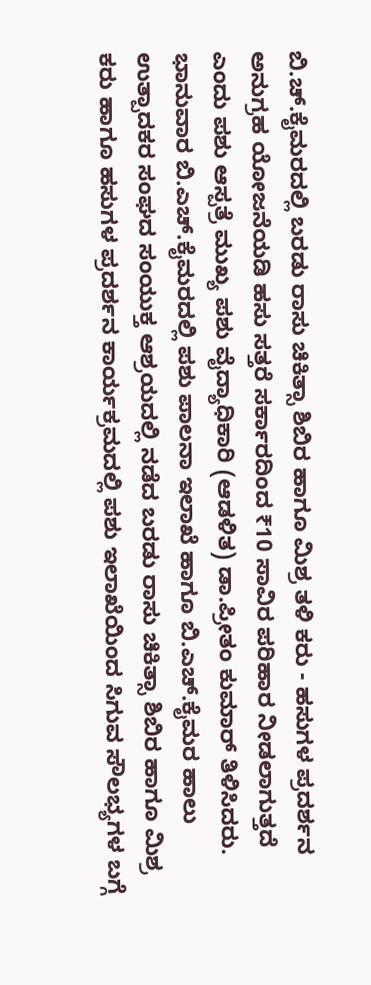ಬಿ.ಚ್.ಕೈಮರದಲ್ಲಿ ಬರಡು ರಾಸು ಚಿಕಿತ್ಸಾ ಶಿಬಿರ ಹಾಗೂ ಮಿಶ್ರ ತಳಿ ಕರು - ಹಸುಗಳ ಪ್ರದರ್ಶನ
ಅನುಗ್ರಹ ಯೋಜನೆಯಡಿ ಹಸು ಸತ್ತರೆ ಸರ್ಕಾರದಿಂದ ₹10 ಸಾವಿರ ಪರಿಹಾರ ನೀಡಲಾಗುತ್ತದೆ ಎಂದು ಪಶು ಆಸ್ಪತ್ರೆ ಮುಖ್ಯ ಪಶು ವೈದ್ಯಾಧಿಕಾರಿ (ಆಡಳಿತ) ಡಾ.ಪ್ರೀತಂ ಕುಮಾರ್ ತಿಳಿಸಿದರು.
ಭಾನುವಾರ ಬಿ.ಎಚ್.ಕೈಮರದಲ್ಲಿ ಪಶು ಪಾಲನಾ ಇಲಾಖೆ ಹಾಗೂ ಬಿ.ಎಚ್.ಕೈಮರ ಹಾಲು ಉತ್ಪಾದಕರ ಸಂಘದ ಸಂಯುಕ್ತ ಆಶ್ರಯದಲ್ಲಿ ನಡೆದ ಬರಡು ರಾಸು ಚಿಕಿತ್ಸಾ ಶಿಬಿರ ಹಾಗೂ ಮಿಶ್ರ ಕರು ಹಾಗೂ ಹಸುಗಳ ಪ್ರದರ್ಶನ ಕಾರ್ಯಕ್ರಮದಲ್ಲಿ ಪಶು ಇಲಾಖೆಯಿಂದ ಸಿಗುವ ಸೌಲಭ್ಯಗಳ ಬಗ್ಗೆ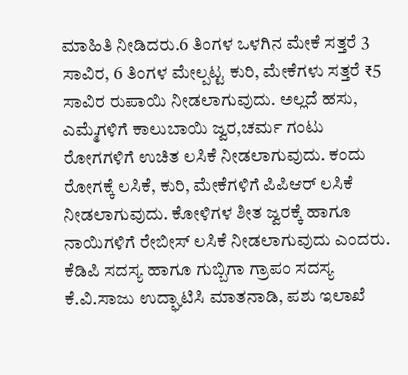ಮಾಹಿತಿ ನೀಡಿದರು.6 ತಿಂಗಳ ಒಳಗಿನ ಮೇಕೆ ಸತ್ತರೆ 3 ಸಾವಿರ, 6 ತಿಂಗಳ ಮೇಲ್ಪಟ್ಟ ಕುರಿ, ಮೇಕೆಗಳು ಸತ್ತರೆ ₹5 ಸಾವಿರ ರುಪಾಯಿ ನೀಡಲಾಗುವುದು. ಅಲ್ಲದೆ ಹಸು, ಎಮ್ಮೆಗಳಿಗೆ ಕಾಲುಬಾಯಿ ಜ್ವರ,ಚರ್ಮ ಗಂಟು ರೋಗಗಳಿಗೆ ಉಚಿತ ಲಸಿಕೆ ನೀಡಲಾಗುವುದು. ಕಂದು ರೋಗಕ್ಕೆ ಲಸಿಕೆ, ಕುರಿ, ಮೇಕೆಗಳಿಗೆ ಪಿಪಿಆರ್ ಲಸಿಕೆ ನೀಡಲಾಗುವುದು. ಕೋಳಿಗಳ ಶೀತ ಜ್ವರಕ್ಕೆ ಹಾಗೂ ನಾಯಿಗಳಿಗೆ ರೇಬೀಸ್ ಲಸಿಕೆ ನೀಡಲಾಗುವುದು ಎಂದರು.
ಕೆಡಿಪಿ ಸದಸ್ಯ ಹಾಗೂ ಗುಬ್ಬಿಗಾ ಗ್ರಾಪಂ ಸದಸ್ಯ ಕೆ.ವಿ.ಸಾಜು ಉದ್ಘಾಟಿಸಿ ಮಾತನಾಡಿ, ಪಶು ಇಲಾಖೆ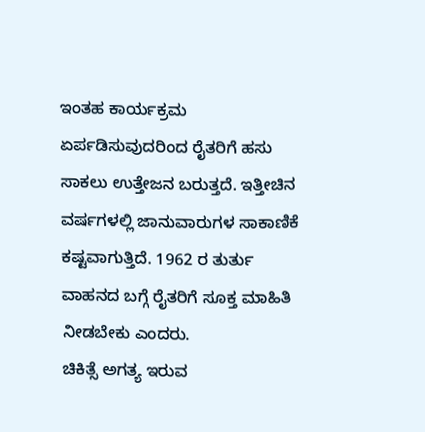ಇಂತಹ ಕಾರ್ಯಕ್ರಮ ಏರ್ಪಡಿಸುವುದರಿಂದ ರೈತರಿಗೆ ಹಸು ಸಾಕಲು ಉತ್ತೇಜನ ಬರುತ್ತದೆ. ಇತ್ತೀಚಿನ ವರ್ಷಗಳಲ್ಲಿ ಜಾನುವಾರುಗಳ ಸಾಕಾಣಿಕೆ ಕಷ್ಟವಾಗುತ್ತಿದೆ. 1962 ರ ತುರ್ತು ವಾಹನದ ಬಗ್ಗೆ ರೈತರಿಗೆ ಸೂಕ್ತ ಮಾಹಿತಿ ನೀಡಬೇಕು ಎಂದರು.
ಚಿಕಿತ್ಸೆ ಅಗತ್ಯ ಇರುವ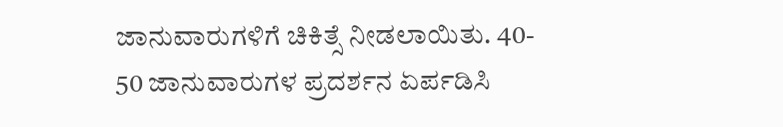ಜಾನುವಾರುಗಳಿಗೆ ಚಿಕಿತ್ಸೆ ನೀಡಲಾಯಿತು. 40- 50 ಜಾನುವಾರುಗಳ ಪ್ರದರ್ಶನ ಏರ್ಪಡಿಸಿ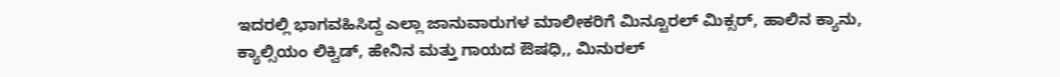ಇದರಲ್ಲಿ ಭಾಗವಹಿಸಿದ್ದ ಎಲ್ಲಾ ಜಾನುವಾರುಗಳ ಮಾಲೀಕರಿಗೆ ಮಿನ್ಟೂರಲ್ ಮಿಕ್ಸರ್, ಹಾಲಿನ ಕ್ಯಾನು, ಕ್ಯಾಲ್ಸಿಯಂ ಲಿಕ್ವಿಡ್, ಹೇನಿನ ಮತ್ತು ಗಾಯದ ಔಷಧಿ,, ಮಿನುರಲ್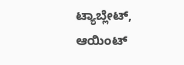ಟ್ಯಾಬ್ಲೇಟ್, ಆಯಿಂಟ್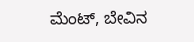ಮೆಂಟ್, ಬೇವಿನ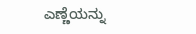ಎಣ್ಣೆಯನ್ನು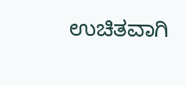ಉಚಿತವಾಗಿ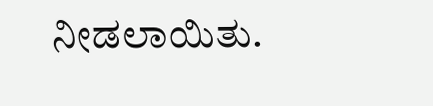ನೀಡಲಾಯಿತು.